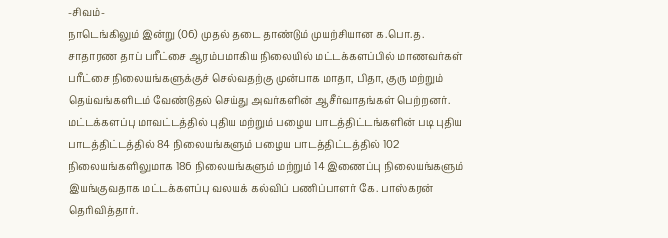-சிவம்-
நாடெங்கிலும் இன்று (06) முதல் தடை தாண்டும் முயற்சியான க.பொ.த. சாதாரண தாப் பரீட்சை ஆரம்பமாகிய நிலையில் மட்டக்களப்பில் மாணவர்கள் பரீட்சை நிலையங்களுக்குச் செல்வதற்கு முன்பாக மாதா, பிதா, குரு மற்றும் தெய்வங்களிடம் வேண்டுதல் செய்து அவர்களின் ஆசீர்வாதங்கள் பெற்றனர்.
மட்டக்களப்பு மாவட்டத்தில் புதிய மற்றும் பழைய பாடத்திட்டங்களின் படி புதிய பாடத்திட்டத்தில் 84 நிலையங்களும் பழைய பாடத்திட்டத்தில் 102 நிலையங்களிலுமாக 186 நிலையங்களும் மற்றும் 14 இணைப்பு நிலையங்களும் இயங்குவதாக மட்டக்களப்பு வலயக் கல்விப் பணிப்பாளர் கே. பாஸ்கரன் தெரிவித்தார்.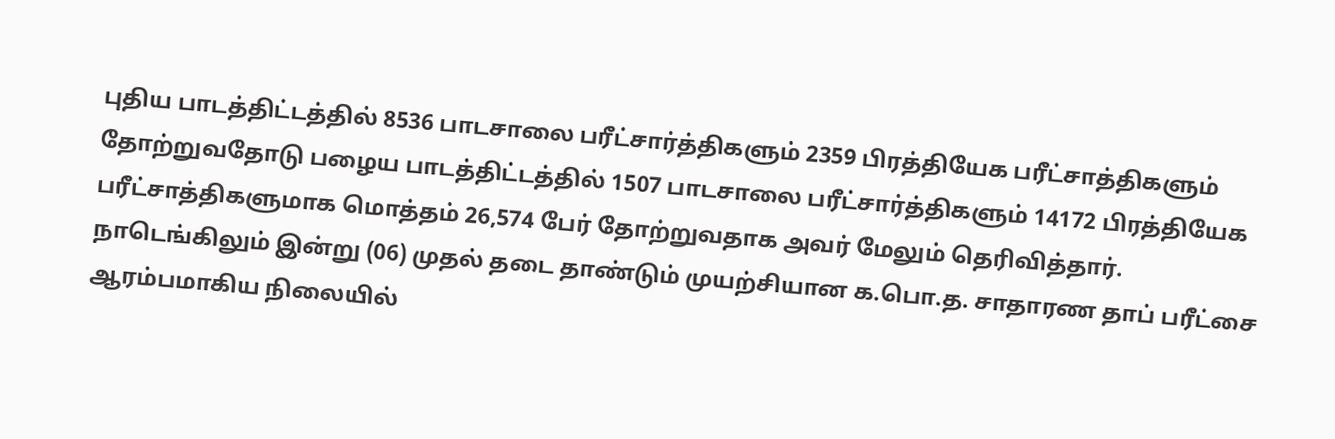புதிய பாடத்திட்டத்தில் 8536 பாடசாலை பரீட்சார்த்திகளும் 2359 பிரத்தியேக பரீட்சாத்திகளும் தோற்றுவதோடு பழைய பாடத்திட்டத்தில் 1507 பாடசாலை பரீட்சார்த்திகளும் 14172 பிரத்தியேக பரீட்சாத்திகளுமாக மொத்தம் 26,574 பேர் தோற்றுவதாக அவர் மேலும் தெரிவித்தார்.
நாடெங்கிலும் இன்று (06) முதல் தடை தாண்டும் முயற்சியான க.பொ.த. சாதாரண தாப் பரீட்சை ஆரம்பமாகிய நிலையில்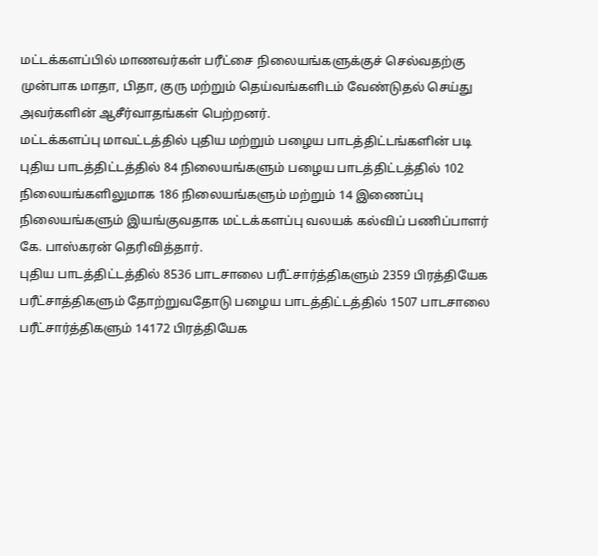மட்டக்களப்பில் மாணவர்கள் பரீட்சை நிலையங்களுக்குச் செல்வதற்கு முன்பாக மாதா, பிதா, குரு மற்றும் தெய்வங்களிடம் வேண்டுதல் செய்து அவர்களின் ஆசீர்வாதங்கள் பெற்றனர்.
மட்டக்களப்பு மாவட்டத்தில் புதிய மற்றும் பழைய பாடத்திட்டங்களின் படி புதிய பாடத்திட்டத்தில் 84 நிலையங்களும் பழைய பாடத்திட்டத்தில் 102 நிலையங்களிலுமாக 186 நிலையங்களும் மற்றும் 14 இணைப்பு நிலையங்களும் இயங்குவதாக மட்டக்களப்பு வலயக் கல்விப் பணிப்பாளர் கே. பாஸ்கரன் தெரிவித்தார்.
புதிய பாடத்திட்டத்தில் 8536 பாடசாலை பரீட்சார்த்திகளும் 2359 பிரத்தியேக பரீட்சாத்திகளும் தோற்றுவதோடு பழைய பாடத்திட்டத்தில் 1507 பாடசாலை பரீட்சார்த்திகளும் 14172 பிரத்தியேக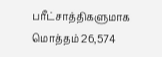பரீட்சாத்திகளுமாக மொத்தம் 26,574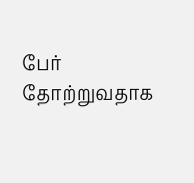பேர் தோற்றுவதாக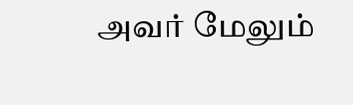அவர் மேலும்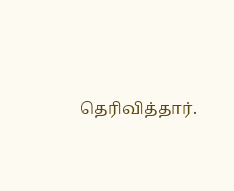தெரிவித்தார்.